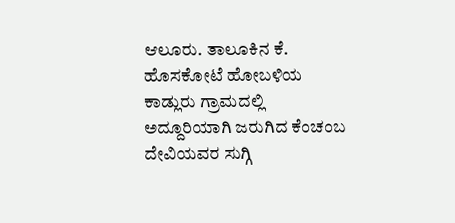ಆಲೂರು. ತಾಲೂಕಿನ ಕೆ. ಹೊಸಕೋಟೆ ಹೋಬಳಿಯ ಕಾಡ್ಲುರು ಗ್ರಾಮದಲ್ಲಿ ಅದ್ದೂರಿಯಾಗಿ ಜರುಗಿದ ಕೆಂಚಂಬ ದೇವಿಯವರ ಸುಗ್ಗಿ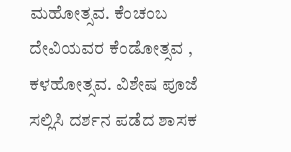ಮಹೋತ್ಸವ. ಕೆಂಚಂಬ ದೇವಿಯವರ ಕೆಂಡೋತ್ಸವ , ಕಳಹೋತ್ಸವ. ವಿಶೇಷ ಪೂಜೆ ಸಲ್ಲಿಸಿ ದರ್ಶನ ಪಡೆದ ಶಾಸಕ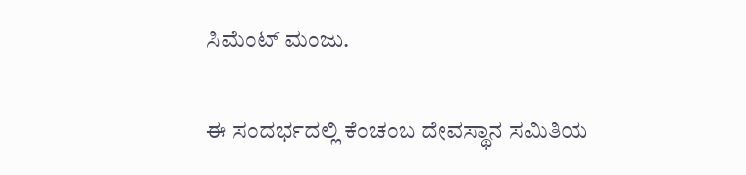ಸಿಮೆಂಟ್ ಮಂಜು.

ಈ ಸಂದರ್ಭದಲ್ಲಿ ಕೆಂಚಂಬ ದೇವಸ್ಥಾನ ಸಮಿತಿಯ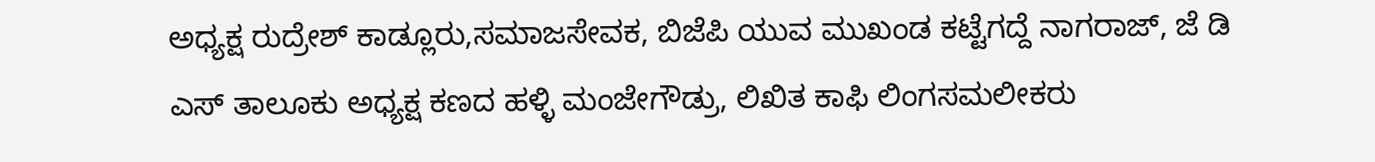ಅಧ್ಯಕ್ಷ ರುದ್ರೇಶ್ ಕಾಡ್ಲೂರು,ಸಮಾಜಸೇವಕ, ಬಿಜೆಪಿ ಯುವ ಮುಖಂಡ ಕಟ್ಟೆಗದ್ದೆ ನಾಗರಾಜ್, ಜೆ ಡಿ ಎಸ್ ತಾಲೂಕು ಅಧ್ಯಕ್ಷ ಕಣದ ಹಳ್ಳಿ ಮಂಜೇಗೌಡ್ರು, ಲಿಖಿತ ಕಾಫಿ ಲಿಂಗಸಮಲೀಕರು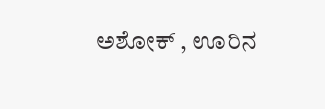ಅಶೋಕ್ , ಊರಿನ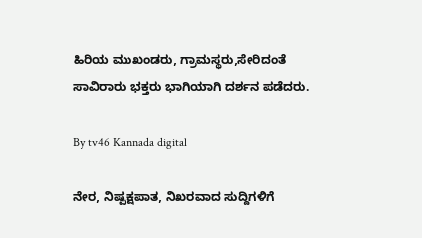ಹಿರಿಯ ಮುಖಂಡರು, ಗ್ರಾಮಸ್ಥರು,ಸೇರಿದಂತೆ ಸಾವಿರಾರು ಭಕ್ತರು ಭಾಗಿಯಾಗಿ ದರ್ಶನ ಪಡೆದರು.

By tv46 Kannada digital

ನೇರ, ನಿಷ್ಪಕ್ಷಪಾತ, ನಿಖರವಾದ ಸುದ್ದಿಗಳಿಗೆ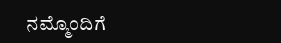ನಮ್ಮೊಂದಿಗೆ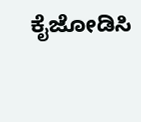ಕೈಜೋಡಿಸಿ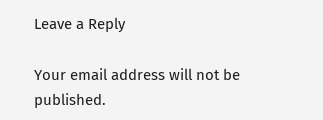Leave a Reply

Your email address will not be published.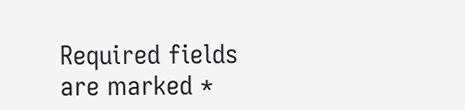Required fields are marked *